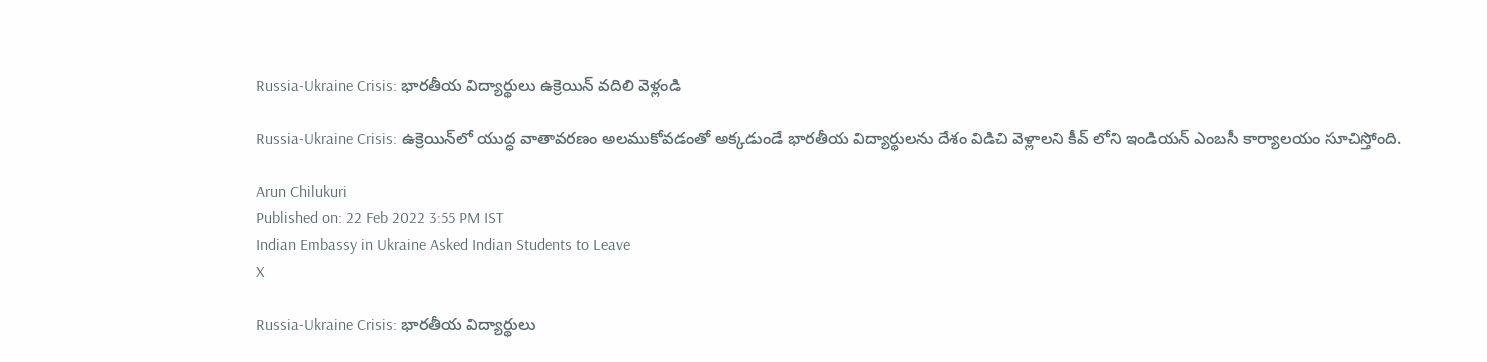Russia-Ukraine Crisis: భారతీయ విద్యార్థులు ఉక్రెయిన్ వదిలి వెళ్లండి

Russia-Ukraine Crisis: ఉక్రెయిన్‌లో యుద్ధ వాతావరణం అలముకోవడంతో అక్కడుండే భారతీయ విద్యార్థులను దేశం విడిచి వెళ్లాలని కీవ్ లోని ఇండియన్ ఎంబసీ కార్యాలయం సూచిస్తోంది.

Arun Chilukuri
Published on: 22 Feb 2022 3:55 PM IST
Indian Embassy in Ukraine Asked Indian Students to Leave
X

Russia-Ukraine Crisis: భారతీయ విద్యార్థులు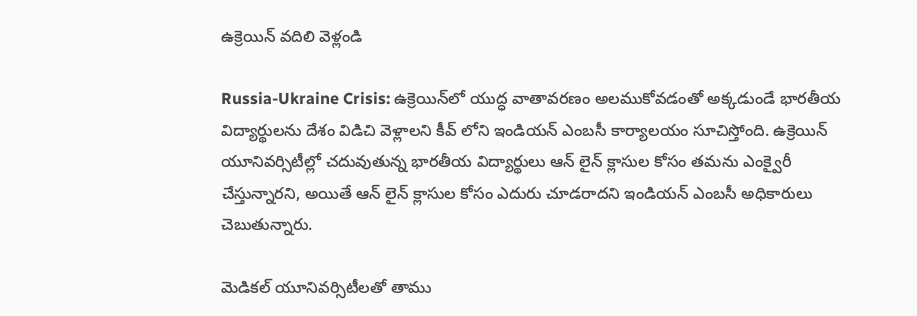ఉక్రెయిన్ వదిలి వెళ్లండి

Russia-Ukraine Crisis: ఉక్రెయిన్‌లో యుద్ధ వాతావరణం అలముకోవడంతో అక్కడుండే భారతీయ విద్యార్థులను దేశం విడిచి వెళ్లాలని కీవ్ లోని ఇండియన్ ఎంబసీ కార్యాలయం సూచిస్తోంది. ఉక్రెయిన్ యూనివర్సిటీల్లో చదువుతున్న భారతీయ విద్యార్థులు ఆన్ లైన్ క్లాసుల కోసం తమను ఎంక్వైరీ చేస్తున్నారని, అయితే ఆన్ లైన్ క్లాసుల కోసం ఎదురు చూడరాదని ఇండియన్ ఎంబసీ అధికారులు చెబుతున్నారు.

మెడికల్ యూనివర్సిటీలతో తాము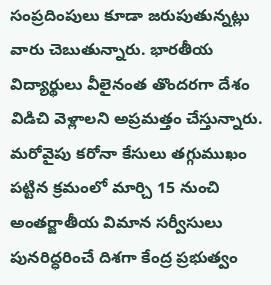సంప్రదింపులు కూడా జరుపుతున్నట్లు వారు చెబుతున్నారు. భారతీయ విద్యార్థులు వీలైనంత తొందరగా దేశం విడిచి వెళ్లాలని అప్రమత్తం చేస్తున్నారు. మరోవైపు కరోనా కేసులు తగ్గుముఖం పట్టిన క్రమంలో మార్చి 15 నుంచి అంతర్జాతీయ విమాన సర్వీసులు పునరిద్ధరించే దిశగా కేంద్ర ప్రభుత్వం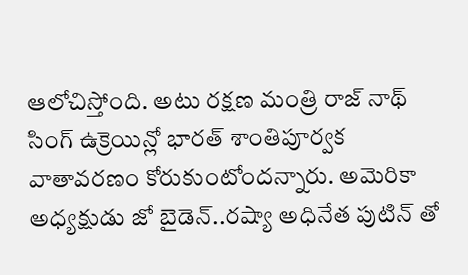ఆలోచిస్తోంది. అటు రక్షణ మంత్రి రాజ్ నాథ్ సింగ్ ఉక్రెయిన్లో భారత్ శాంతిపూర్వక వాతావరణం కోరుకుంటోందన్నారు. అమెరికా అధ్యక్షుడు జో బైడెన్..రష్యా అధినేత పుటిన్ తో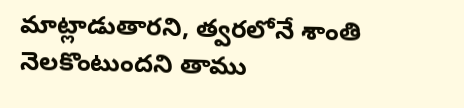మాట్లాడుతారని, త్వరలోనే శాంతి నెలకొంటుందని తాము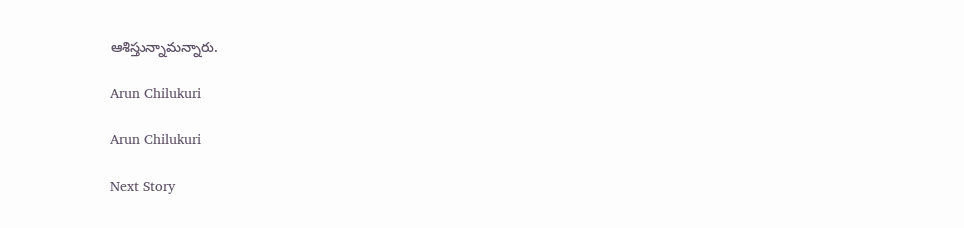ఆశిస్తున్నామన్నారు.

Arun Chilukuri

Arun Chilukuri

Next Story